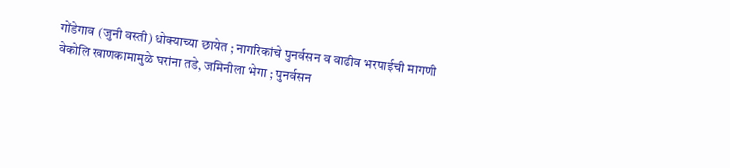गोंडेगाव (जुनी वस्ती) धोक्याच्या छायेत ; नागरिकांचे पुनर्वसन व वाढीव भरपाईची मागणी
वेकोलि खाणकामामुळे घरांना तडे, जमिनीला भेगा ; पुनर्वसन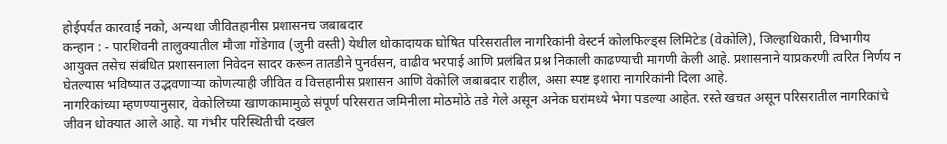होईपर्यंत कारवाई नको, अन्यथा जीवितहानीस प्रशासनच जबाबदार
कन्हान : - पारशिवनी तालुक्यातील मौजा गोंडेगाव (जुनी वस्ती) येथील धोकादायक घोषित परिसरातील नागरिकांनी वेस्टर्न कोलफिल्ड्स लिमिटेड (वेकोलि), जिल्हाधिकारी, विभागीय आयुक्त तसेच संबंधित प्रशासनाला निवेदन सादर करून तातडीने पुनर्वसन, वाढीव भरपाई आणि प्रलंबित प्रश्न निकाली काढण्याची मागणी केली आहे. प्रशासनाने याप्रकरणी त्वरित निर्णय न घेतल्यास भविष्यात उद्भवणाऱ्या कोणत्याही जीवित व वित्तहानीस प्रशासन आणि वेकोलि जबाबदार राहील, असा स्पष्ट इशारा नागरिकांनी दिला आहे.
नागरिकांच्या म्हणण्यानुसार, वेकोलिच्या खाणकामामुळे संपूर्ण परिसरात जमिनीला मोठमोठे तडे गेले असून अनेक घरांमध्ये भेगा पडल्या आहेत. रस्ते खचत असून परिसरातील नागरिकांचे जीवन धोक्यात आले आहे. या गंभीर परिस्थितीची दखल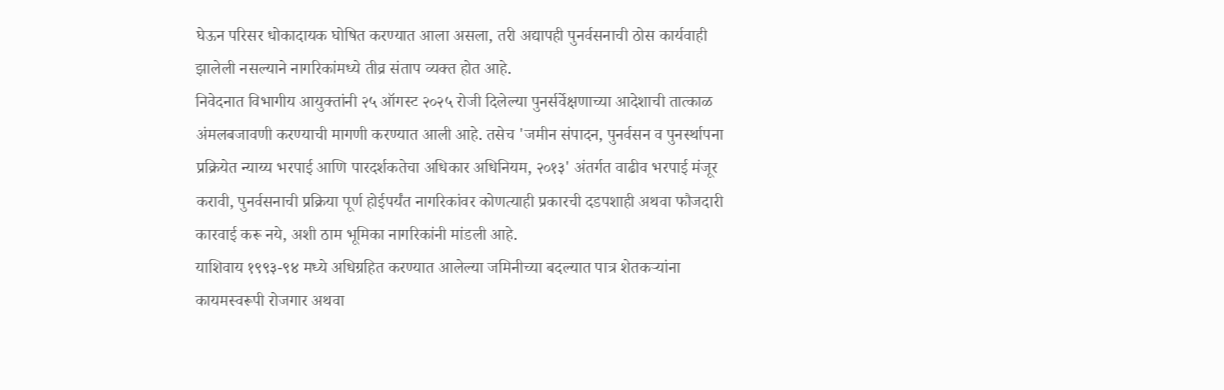घेऊन परिसर धोकादायक घोषित करण्यात आला असला, तरी अद्यापही पुनर्वसनाची ठोस कार्यवाही झालेली नसल्याने नागरिकांमध्ये तीव्र संताप व्यक्त होत आहे.
निवेदनात विभागीय आयुक्तांनी २५ ऑगस्ट २०२५ रोजी दिलेल्या पुनर्सर्वेक्षणाच्या आदेशाची तात्काळ अंमलबजावणी करण्याची मागणी करण्यात आली आहे. तसेच 'जमीन संपादन, पुनर्वसन व पुनर्स्थापना प्रक्रियेत न्याय्य भरपाई आणि पारदर्शकतेचा अधिकार अधिनियम, २०१३' अंतर्गत वाढीव भरपाई मंजूर करावी, पुनर्वसनाची प्रक्रिया पूर्ण होईपर्यंत नागरिकांवर कोणत्याही प्रकारची दडपशाही अथवा फौजदारी कारवाई करू नये, अशी ठाम भूमिका नागरिकांनी मांडली आहे.
याशिवाय १९९३-९४ मध्ये अधिग्रहित करण्यात आलेल्या जमिनीच्या बदल्यात पात्र शेतकऱ्यांना कायमस्वरूपी रोजगार अथवा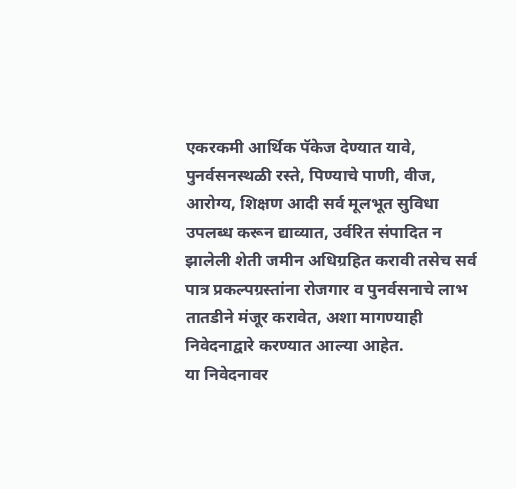एकरकमी आर्थिक पॅकेज देण्यात यावे, पुनर्वसनस्थळी रस्ते, पिण्याचे पाणी, वीज, आरोग्य, शिक्षण आदी सर्व मूलभूत सुविधा उपलब्ध करून द्याव्यात, उर्वरित संपादित न झालेली शेती जमीन अधिग्रहित करावी तसेच सर्व पात्र प्रकल्पग्रस्तांना रोजगार व पुनर्वसनाचे लाभ तातडीने मंजूर करावेत, अशा मागण्याही निवेदनाद्वारे करण्यात आल्या आहेत.
या निवेदनावर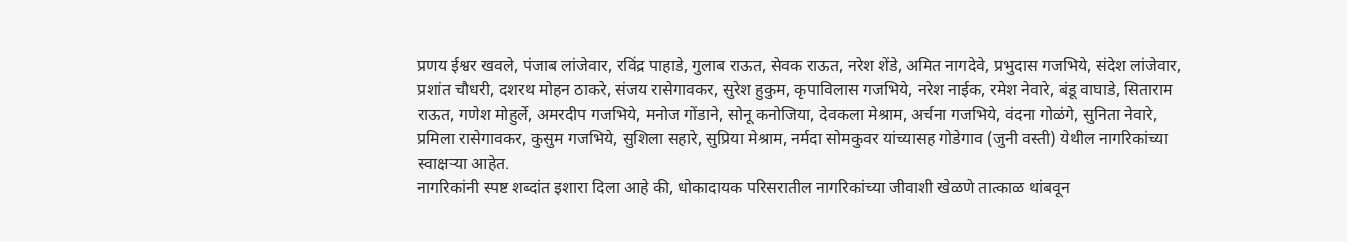प्रणय ईश्वर खवले, पंजाब लांजेवार, रविंद्र पाहाडे, गुलाब राऊत, सेवक राऊत, नरेश शेंडे, अमित नागदेवे, प्रभुदास गजभिये, संदेश लांजेवार, प्रशांत चौधरी, दशरथ मोहन ठाकरे, संजय रासेगावकर, सुरेश हुकुम, कृपाविलास गजभिये, नरेश नाईक, रमेश नेवारे, बंडू वाघाडे, सिताराम राऊत, गणेश मोहुर्ले, अमरदीप गजभिये, मनोज गोंडाने, सोनू कनोजिया, देवकला मेश्राम, अर्चना गजभिये, वंदना गोळंगे, सुनिता नेवारे, प्रमिला रासेगावकर, कुसुम गजभिये, सुशिला सहारे, सुप्रिया मेश्राम, नर्मदा सोमकुवर यांच्यासह गोडेगाव (जुनी वस्ती) येथील नागरिकांच्या स्वाक्षऱ्या आहेत.
नागरिकांनी स्पष्ट शब्दांत इशारा दिला आहे की, धोकादायक परिसरातील नागरिकांच्या जीवाशी खेळणे तात्काळ थांबवून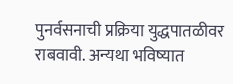पुनर्वसनाची प्रक्रिया युद्धपातळीवर राबवावी. अन्यथा भविष्यात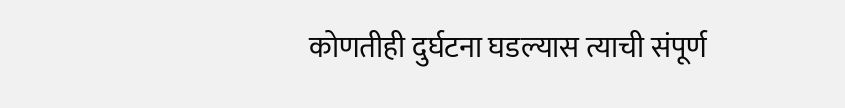कोणतीही दुर्घटना घडल्यास त्याची संपूर्ण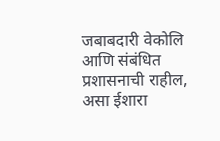जबाबदारी वेकोलि आणि संबंधित प्रशासनाची राहील, असा ईशारा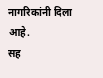नागरिकांनी दिला आहे.
सह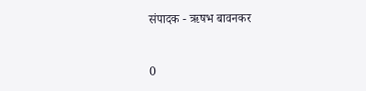संपादक - ऋषभ बावनकर


0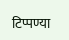टिप्पण्या